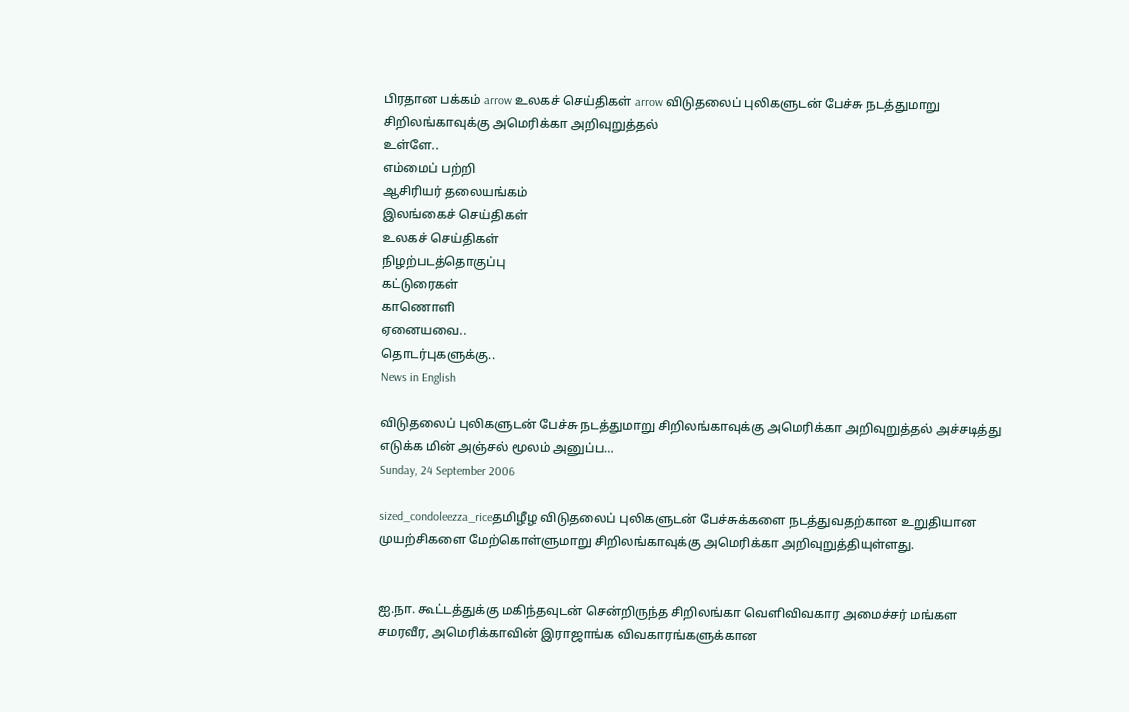பிரதான பக்கம் arrow உலகச் செய்திகள் arrow விடுதலைப் புலிகளுடன் பேச்சு நடத்துமாறு சிறிலங்காவுக்கு அமெரிக்கா அறிவுறுத்தல்
உள்ளே..
எம்மைப் பற்றி
ஆசிரியர் தலையங்கம்
இலங்கைச் செய்திகள்
உலகச் செய்திகள்
நிழற்படத்தொகுப்பு
கட்டுரைகள்
காணொளி
ஏனையவை..
தொடர்புகளுக்கு..
News in English

விடுதலைப் புலிகளுடன் பேச்சு நடத்துமாறு சிறிலங்காவுக்கு அமெரிக்கா அறிவுறுத்தல் அச்சடித்து எடுக்க மின் அஞ்சல் மூலம் அனுப்ப…
Sunday, 24 September 2006

sized_condoleezza_riceதமிழீழ விடுதலைப் புலிகளுடன் பேச்சுக்களை நடத்துவதற்கான உறுதியான முயற்சிகளை மேற்கொள்ளுமாறு சிறிலங்காவுக்கு அமெரிக்கா அறிவுறுத்தியுள்ளது.


ஐ.நா. கூட்டத்துக்கு மகிந்தவுடன் சென்றிருந்த சிறிலங்கா வெளிவிவகார அமைச்சர் மங்கள சமரவீர, அமெரிக்காவின் இராஜாங்க விவகாரங்களுக்கான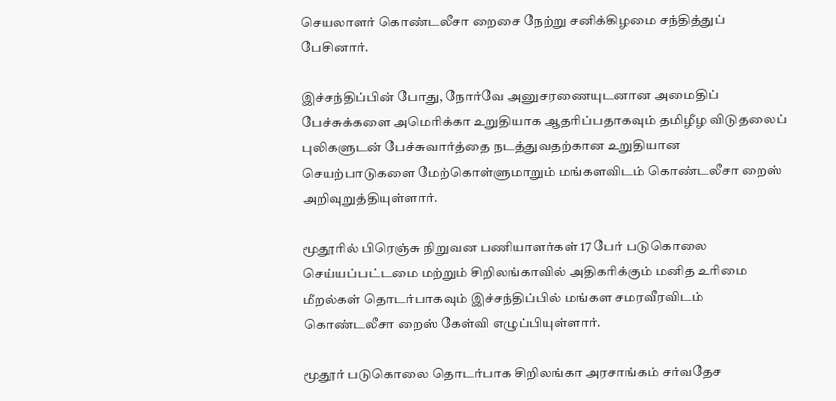செயலாளர் கொண்டலீசா றைசை நேற்று சனிக்கிழமை சந்தித்துப் பேசினார்.

இச்சந்திப்பின் போது, நோர்வே அனுசரணையுடனான அமைதிப் பேச்சுக்களை அமெரிக்கா உறுதியாக ஆதரிப்பதாகவும் தமிழீழ விடுதலைப் புலிகளுடன் பேச்சுவார்த்தை நடத்துவதற்கான உறுதியான செயற்பாடுகளை மேற்கொள்ளுமாறும் மங்களவிடம் கொண்டலீசா றைஸ் அறிவுறுத்தியுள்ளார்.

மூதூரில் பிரெஞ்சு நிறுவன பணியாளர்கள் 17 பேர் படுகொலை செய்யப்பட்டமை மற்றும் சிறிலங்காவில் அதிகரிக்கும் மனித உரிமை மீறல்கள் தொடர்பாகவும் இச்சந்திப்பில் மங்கள சமரவீரவிடம் கொண்டலீசா றைஸ் கேள்வி எழுப்பியுள்ளார்.

மூதூர் படுகொலை தொடர்பாக சிறிலங்கா அரசாங்கம் சர்வதேச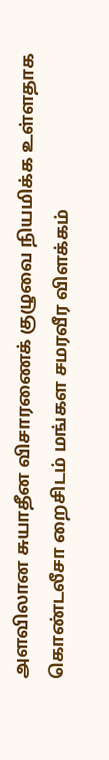அளவிலான சுயாதீன விசாரணைக் குழுவை நியமிக்க உள்ளதாக கொண்டலீசா றைசிடம் மங்கள சமரவீர விளக்கம்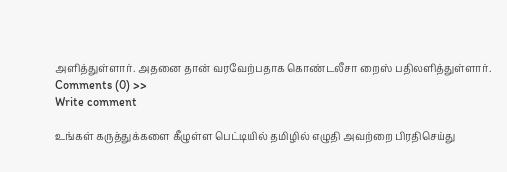அளித்துள்ளார். அதனை தான் வரவேற்பதாக கொண்டலீசா றைஸ் பதிலளித்துள்ளார்.
Comments (0) >>
Write comment

உங்கள் கருத்துக்களை கீழுள்ள பெட்டியில் தமிழில் எழுதி அவற்றை பிரதிசெய்து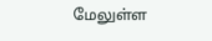மேலுள்ள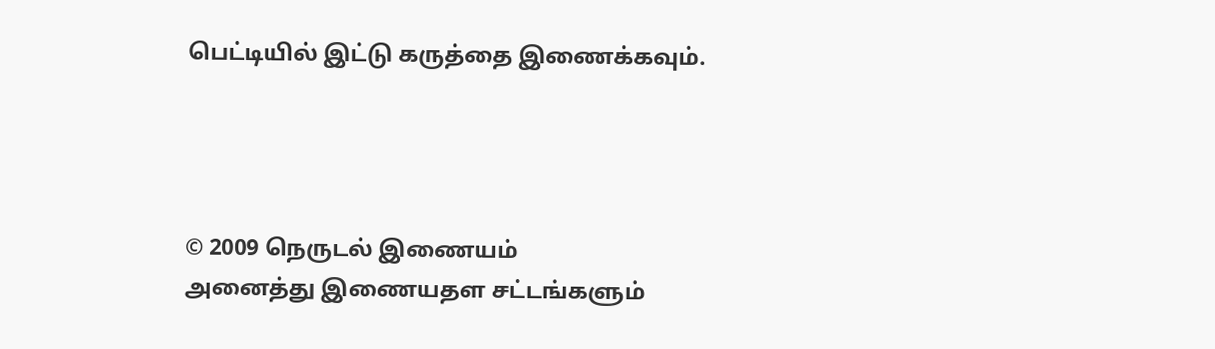பெட்டியில் இட்டு கருத்தை இணைக்கவும்.




© 2009 நெருடல் இணையம்
அனைத்து இணையதள சட்டங்களும்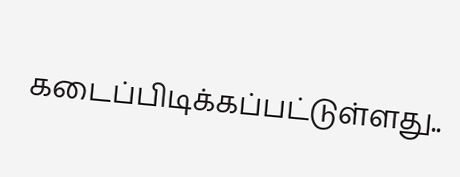கடைப்பிடிக்கப்பட்டுள்ளது..